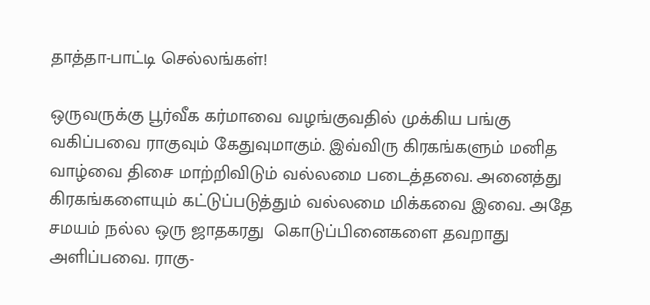தாத்தா-பாட்டி செல்லங்கள்!

ஒருவருக்கு பூர்வீக கர்மாவை வழங்குவதில் முக்கிய பங்கு வகிப்பவை ராகுவும் கேதுவுமாகும். இவ்விரு கிரகங்களும் மனித வாழ்வை திசை மாற்றிவிடும் வல்லமை படைத்தவை. அனைத்து கிரகங்களையும் கட்டுப்படுத்தும் வல்லமை மிக்கவை இவை. அதே சமயம் நல்ல ஒரு ஜாதகரது  கொடுப்பினைகளை தவறாது அளிப்பவை. ராகு-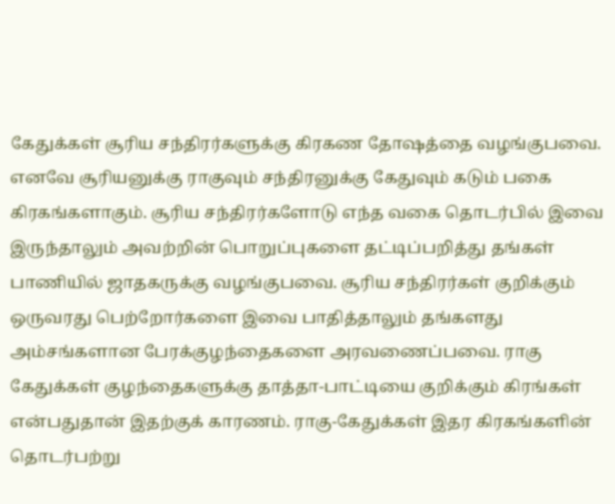கேதுக்கள் சூரிய சந்திரர்களுக்கு கிரகண தோஷத்தை வழங்குபவை. எனவே சூரியனுக்கு ராகுவும் சந்திரனுக்கு கேதுவும் கடும் பகை கிரகங்களாகும். சூரிய சந்திரர்களோடு எந்த வகை தொடர்பில் இவை இருந்தாலும் அவற்றின் பொறுப்புகளை தட்டிப்பறித்து தங்கள் பாணியில் ஜாதகருக்கு வழங்குபவை. சூரிய சந்திரர்கள் குறிக்கும் ஒருவரது பெற்றோர்களை இவை பாதித்தாலும் தங்களது அம்சங்களான பேரக்குழந்தைகளை அரவணைப்பவை. ராகு கேதுக்கள் குழந்தைகளுக்கு தாத்தா-பாட்டியை குறிக்கும் கிரங்கள் என்பதுதான் இதற்குக் காரணம். ராகு-கேதுக்கள் இதர கிரகங்களின் தொடர்பற்று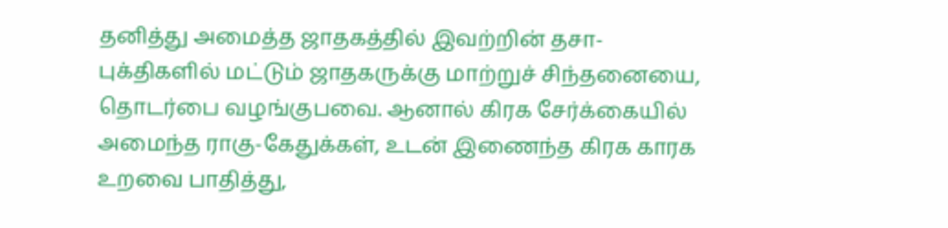தனித்து அமைத்த ஜாதகத்தில் இவற்றின் தசா-புக்திகளில் மட்டும் ஜாதகருக்கு மாற்றுச் சிந்தனையை, தொடர்பை வழங்குபவை. ஆனால் கிரக சேர்க்கையில் அமைந்த ராகு-கேதுக்கள், உடன் இணைந்த கிரக காரக உறவை பாதித்து,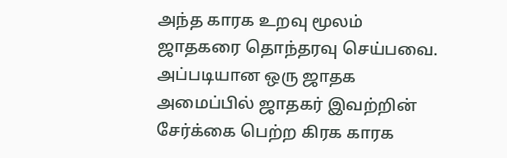அந்த காரக உறவு மூலம் ஜாதகரை தொந்தரவு செய்பவை. அப்படியான ஒரு ஜாதக அமைப்பில் ஜாதகர் இவற்றின் சேர்க்கை பெற்ற கிரக காரக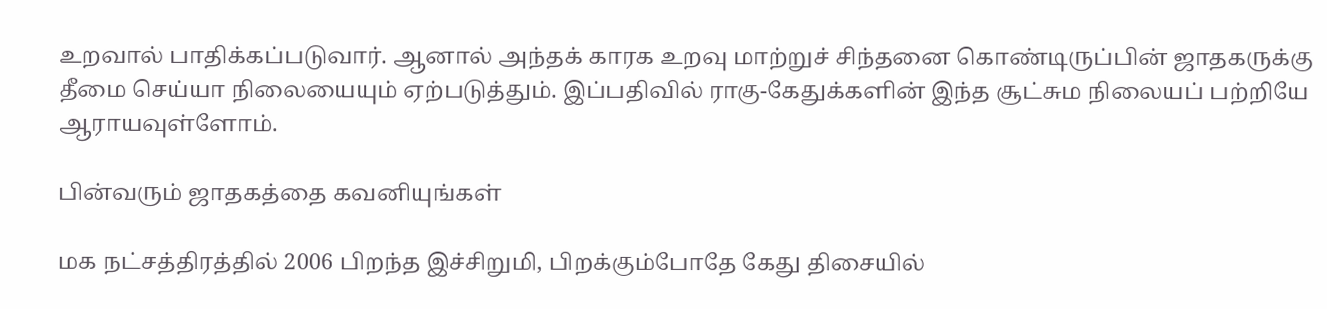உறவால் பாதிக்கப்படுவார். ஆனால் அந்தக் காரக உறவு மாற்றுச் சிந்தனை கொண்டிருப்பின் ஜாதகருக்கு தீமை செய்யா நிலையையும் ஏற்படுத்தும். இப்பதிவில் ராகு-கேதுக்களின் இந்த சூட்சும நிலையப் பற்றியே ஆராயவுள்ளோம்.

பின்வரும் ஜாதகத்தை கவனியுங்கள்

மக நட்சத்திரத்தில் 2006 பிறந்த இச்சிறுமி, பிறக்கும்போதே கேது திசையில்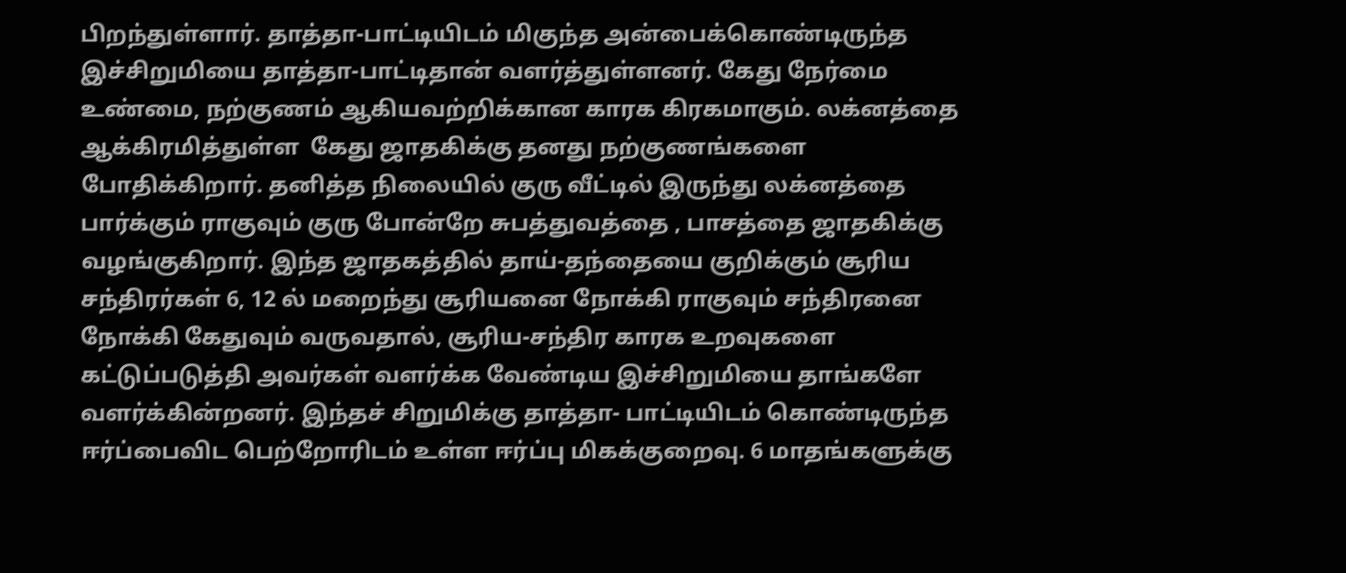பிறந்துள்ளார். தாத்தா-பாட்டியிடம் மிகுந்த அன்பைக்கொண்டிருந்த இச்சிறுமியை தாத்தா-பாட்டிதான் வளர்த்துள்ளனர். கேது நேர்மை உண்மை, நற்குணம் ஆகியவற்றிக்கான காரக கிரகமாகும். லக்னத்தை ஆக்கிரமித்துள்ள  கேது ஜாதகிக்கு தனது நற்குணங்களை போதிக்கிறார். தனித்த நிலையில் குரு வீட்டில் இருந்து லக்னத்தை பார்க்கும் ராகுவும் குரு போன்றே சுபத்துவத்தை , பாசத்தை ஜாதகிக்கு வழங்குகிறார். இந்த ஜாதகத்தில் தாய்-தந்தையை குறிக்கும் சூரிய சந்திரர்கள் 6, 12 ல் மறைந்து சூரியனை நோக்கி ராகுவும் சந்திரனை நோக்கி கேதுவும் வருவதால், சூரிய-சந்திர காரக உறவுகளை கட்டுப்படுத்தி அவர்கள் வளர்க்க வேண்டிய இச்சிறுமியை தாங்களே வளர்க்கின்றனர். இந்தச் சிறுமிக்கு தாத்தா- பாட்டியிடம் கொண்டிருந்த ஈர்ப்பைவிட பெற்றோரிடம் உள்ள ஈர்ப்பு மிகக்குறைவு. 6 மாதங்களுக்கு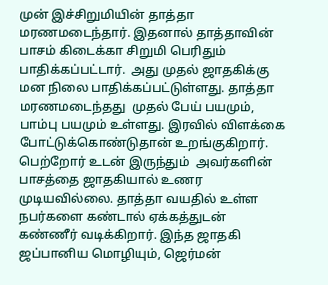முன் இச்சிறுமியின் தாத்தா மரணமடைந்தார். இதனால் தாத்தாவின் பாசம் கிடைக்கா சிறுமி பெரிதும் பாதிக்கப்பட்டார்.  அது முதல் ஜாதகிக்கு மன நிலை பாதிக்கப்பட்டுள்ளது. தாத்தா மரணமடைந்தது  முதல் பேய் பயமும், பாம்பு பயமும் உள்ளது. இரவில் விளக்கை போட்டுக்கொண்டுதான் உறங்குகிறார். பெற்றோர் உடன் இருந்தும்  அவர்களின் பாசத்தை ஜாதகியால் உணர முடியவில்லை. தாத்தா வயதில் உள்ள நபர்களை கண்டால் ஏக்கத்துடன் கண்ணீர் வடிக்கிறார். இந்த ஜாதகி ஜப்பானிய மொழியும், ஜெர்மன்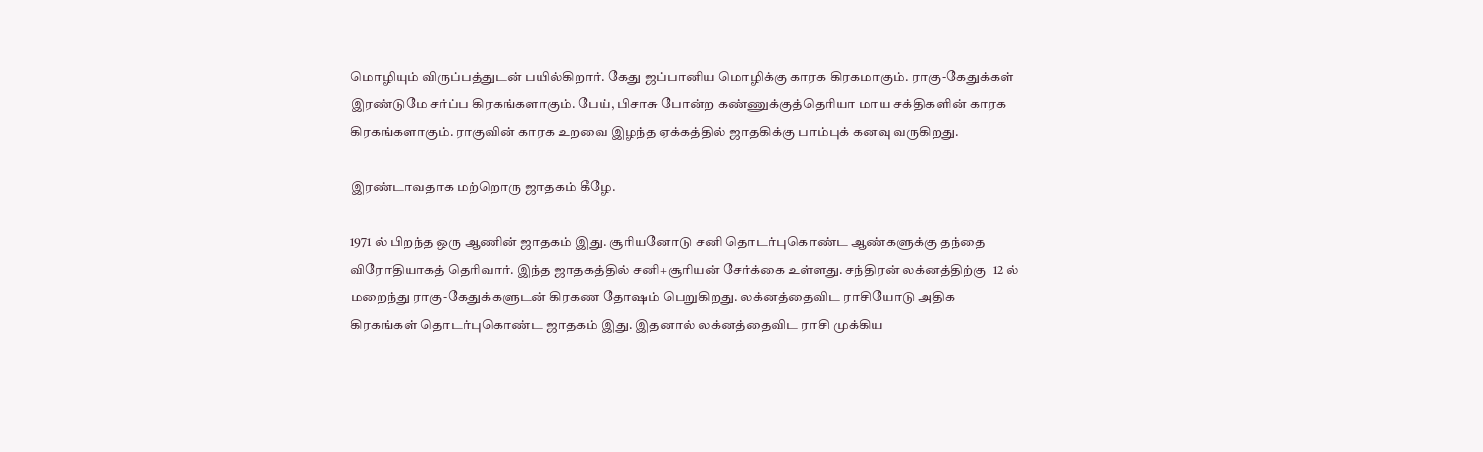மொழியும் விருப்பத்துடன் பயில்கிறார். கேது ஜப்பானிய மொழிக்கு காரக கிரகமாகும். ராகு-கேதுக்கள் இரண்டுமே சர்ப்ப கிரகங்களாகும். பேய், பிசாசு போன்ற கண்ணுக்குத்தெரியா மாய சக்திகளின் காரக கிரகங்களாகும். ராகுவின் காரக உறவை இழந்த ஏக்கத்தில் ஜாதகிக்கு பாம்புக் கனவு வருகிறது.

இரண்டாவதாக மற்றொரு ஜாதகம் கீழே.

1971 ல் பிறந்த ஒரு ஆணின் ஜாதகம் இது. சூரியனோடு சனி தொடர்புகொண்ட ஆண்களுக்கு தந்தை விரோதியாகத் தெரிவார். இந்த ஜாதகத்தில் சனி+சூரியன் சேர்க்கை உள்ளது. சந்திரன் லக்னத்திற்கு  12 ல் மறைந்து ராகு-கேதுக்களுடன் கிரகண தோஷம் பெறுகிறது. லக்னத்தைவிட ராசியோடு அதிக கிரகங்கள் தொடர்புகொண்ட ஜாதகம் இது. இதனால் லக்னத்தைவிட ராசி முக்கிய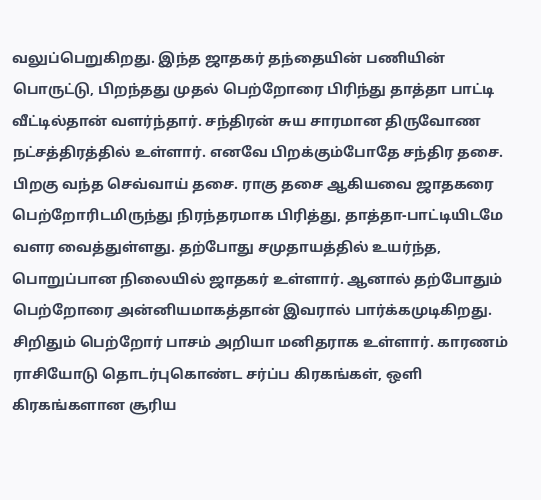வலுப்பெறுகிறது. இந்த ஜாதகர் தந்தையின் பணியின் பொருட்டு, பிறந்தது முதல் பெற்றோரை பிரிந்து தாத்தா பாட்டி வீட்டில்தான் வளர்ந்தார். சந்திரன் சுய சாரமான திருவோண நட்சத்திரத்தில் உள்ளார். எனவே பிறக்கும்போதே சந்திர தசை. பிறகு வந்த செவ்வாய் தசை. ராகு தசை ஆகியவை ஜாதகரை பெற்றோரிடமிருந்து நிரந்தரமாக பிரித்து, தாத்தா-பாட்டியிடமே வளர வைத்துள்ளது. தற்போது சமுதாயத்தில் உயர்ந்த, பொறுப்பான நிலையில் ஜாதகர் உள்ளார். ஆனால் தற்போதும் பெற்றோரை அன்னியமாகத்தான் இவரால் பார்க்கமுடிகிறது. சிறிதும் பெற்றோர் பாசம் அறியா மனிதராக உள்ளார். காரணம் ராசியோடு தொடர்புகொண்ட சர்ப்ப கிரகங்கள், ஒளி கிரகங்களான சூரிய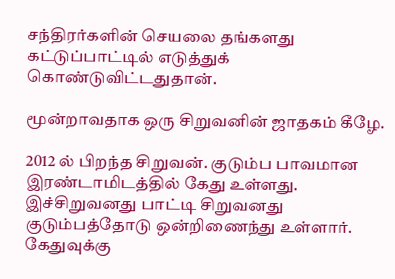சந்திரர்களின் செயலை தங்களது கட்டுப்பாட்டில் எடுத்துக் கொண்டுவிட்டதுதான்.

மூன்றாவதாக ஒரு சிறுவனின் ஜாதகம் கீழே.

2012 ல் பிறந்த சிறுவன். குடும்ப பாவமான இரண்டாமிடத்தில் கேது உள்ளது. இச்சிறுவனது பாட்டி சிறுவனது குடும்பத்தோடு ஒன்றிணைந்து உள்ளார். கேதுவுக்கு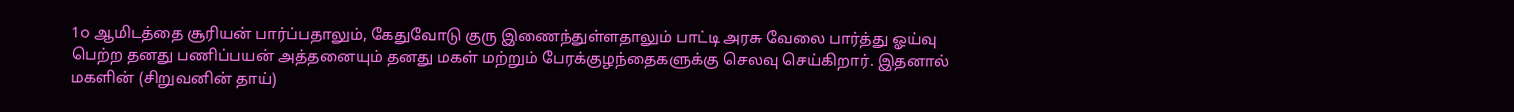1௦ ஆமிடத்தை சூரியன் பார்ப்பதாலும், கேதுவோடு குரு இணைந்துள்ளதாலும் பாட்டி அரசு வேலை பார்த்து ஓய்வு பெற்ற தனது பணிப்பயன் அத்தனையும் தனது மகள் மற்றும் பேரக்குழந்தைகளுக்கு செலவு செய்கிறார். இதனால் மகளின் (சிறுவனின் தாய்)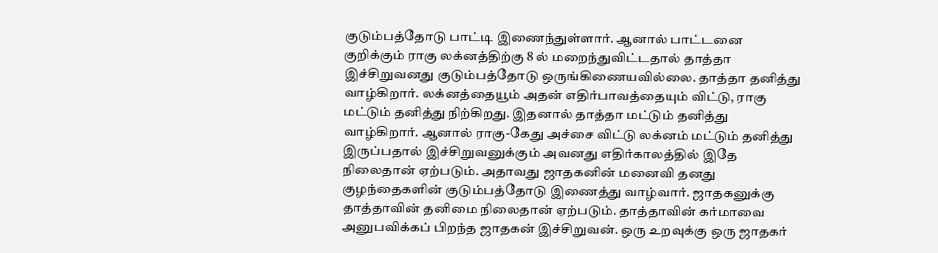குடும்பத்தோடு பாட்டி இணைந்துள்ளார். ஆனால் பாட்டனை குறிக்கும் ராகு லக்னத்திற்கு 8 ல் மறைந்துவிட்டதால் தாத்தா இச்சிறுவனது குடும்பத்தோடு ஒருங்கிணையவில்லை. தாத்தா தனித்து வாழ்கிறார். லக்னத்தையூம் அதன் எதிர்பாவத்தையும் விட்டு, ராகு மட்டும் தனித்து நிற்கிறது. இதனால் தாத்தா மட்டும் தனித்து வாழ்கிறார். ஆனால் ராகு-கேது அச்சை விட்டு லக்னம் மட்டும் தனித்து இருப்பதால் இச்சிறுவனுக்கும் அவனது எதிர்காலத்தில் இதே நிலைதான் ஏற்படும். அதாவது ஜாதகனின் மனைவி தனது குழந்தைகளின் குடும்பத்தோடு இணைத்து வாழ்வார். ஜாதகனுக்கு தாத்தாவின் தனிமை நிலைதான் ஏற்படும். தாத்தாவின் கர்மாவை அனுபவிக்கப் பிறந்த ஜாதகன் இச்சிறுவன். ஒரு உறவுக்கு ஒரு ஜாதகர்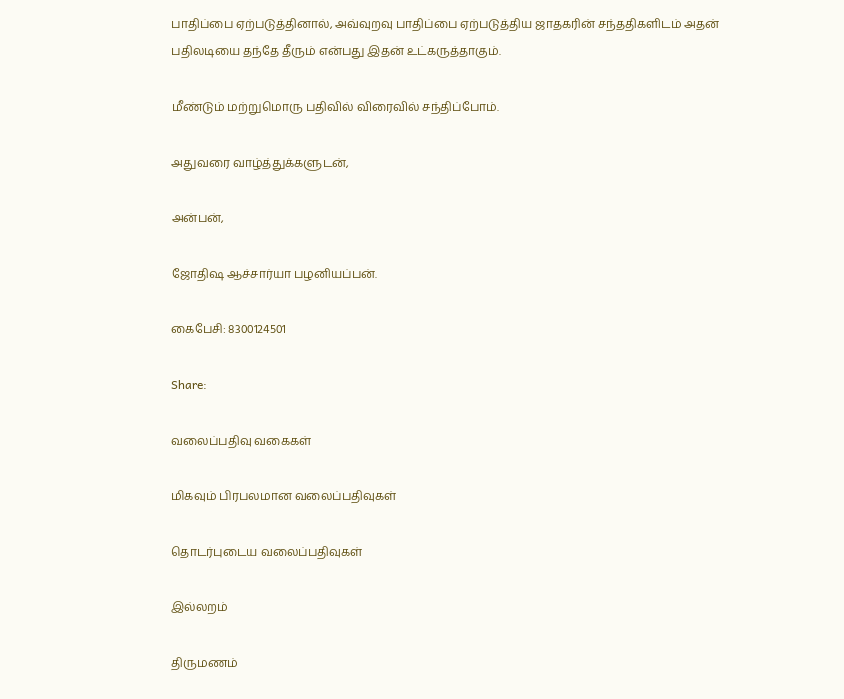பாதிப்பை ஏற்படுத்தினால், அவ்வுறவு பாதிப்பை ஏற்படுத்திய ஜாதகரின் சந்ததிகளிடம் அதன் பதிலடியை தந்தே தீரும் என்பது இதன் உட்கருத்தாகும்.

மீண்டும் மற்றுமொரு பதிவில் விரைவில் சந்திப்போம்.

அதுவரை வாழ்த்துக்களுடன்,

அன்பன்,

ஜோதிஷ ஆச்சார்யா பழனியப்பன்.

கைபேசி: 8300124501

Share:

வலைப்பதிவு வகைகள்

மிகவும் பிரபலமான வலைப்பதிவுகள்

தொடர்புடைய வலைப்பதிவுகள்

இல்லறம்

திருமணம்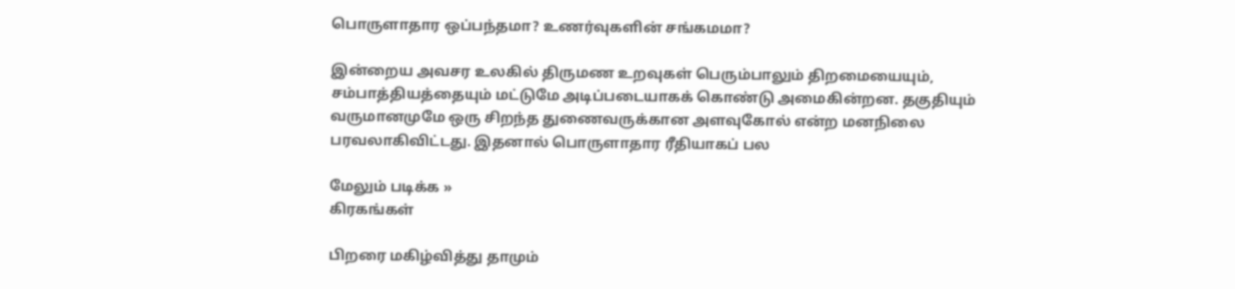பொருளாதார ஒப்பந்தமா? உணர்வுகளின் சங்கமமா?

இன்றைய அவசர உலகில் திருமண உறவுகள் பெரும்பாலும் திறமையையும், சம்பாத்தியத்தையும் மட்டுமே அடிப்படையாகக் கொண்டு அமைகின்றன. தகுதியும் வருமானமுமே ஒரு சிறந்த துணைவருக்கான அளவுகோல் என்ற மனநிலை பரவலாகிவிட்டது. இதனால் பொருளாதார ரீதியாகப் பல

மேலும் படிக்க »
கிரகங்கள்

பிறரை மகிழ்வித்து தாமும்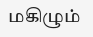மகிழும்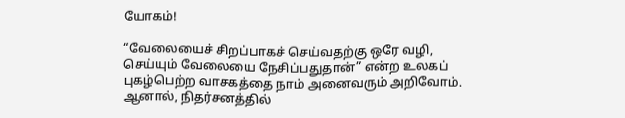யோகம்!

“வேலையைச் சிறப்பாகச் செய்வதற்கு ஒரே வழி, செய்யும் வேலையை நேசிப்பதுதான்” என்ற உலகப் புகழ்பெற்ற வாசகத்தை நாம் அனைவரும் அறிவோம். ஆனால், நிதர்சனத்தில்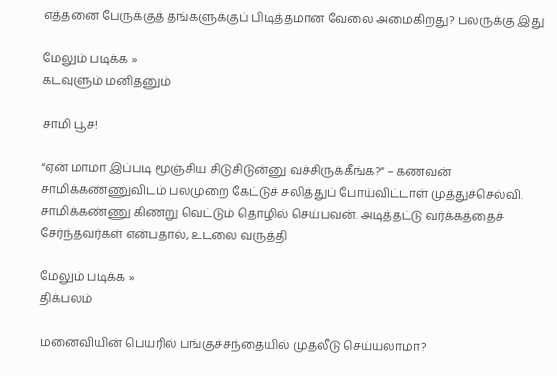எத்தனை பேருக்குத் தங்களுக்குப் பிடித்தமான வேலை அமைகிறது? பலருக்கு இது

மேலும் படிக்க »
கடவுளும் மனிதனும்

சாமி பூச!

“ஏன் மாமா இப்படி மூஞ்சிய சிடுசிடுன்னு வச்சிருக்கீங்க?” – கணவன் சாமிக்கண்ணுவிடம் பலமுறை கேட்டுச் சலித்துப் போய்விட்டாள் முத்துச்செல்வி. சாமிக்கண்ணு கிணறு வெட்டும் தொழில் செய்பவன். அடித்தட்டு வர்க்கத்தைச் சேர்ந்தவர்கள் என்பதால், உடலை வருத்தி

மேலும் படிக்க »
திக்பலம்

மனைவியின் பெயரில் பங்குச்சந்தையில் முதலீடு செய்யலாமா?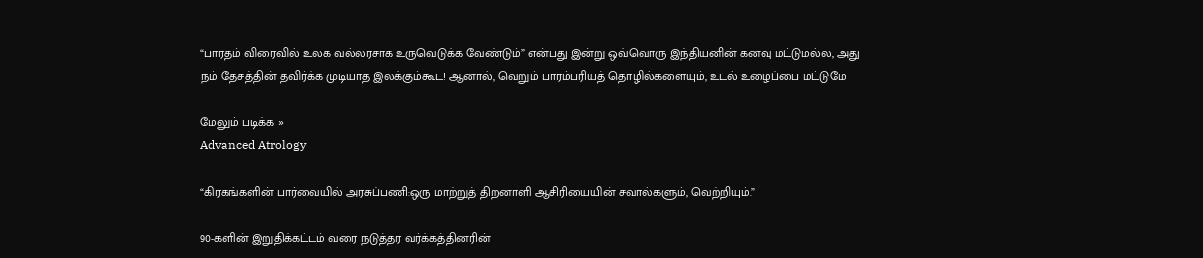“பாரதம் விரைவில் உலக வல்லரசாக உருவெடுக்க வேண்டும்” என்பது இன்று ஒவ்வொரு இந்தியனின் கனவு மட்டுமல்ல, அது நம் தேசத்தின் தவிர்க்க முடியாத இலக்கும்கூட! ஆனால், வெறும் பாரம்பரியத் தொழில்களையும், உடல் உழைப்பை மட்டுமே

மேலும் படிக்க »
Advanced Atrology

“கிரகங்களின் பார்வையில் அரசுப்பணி:ஒரு மாற்றுத் திறனாளி ஆசிரியையின் சவால்களும், வெற்றியும்.”

90-களின் இறுதிக்கட்டம் வரை நடுத்தர வர்க்கத்தினரின்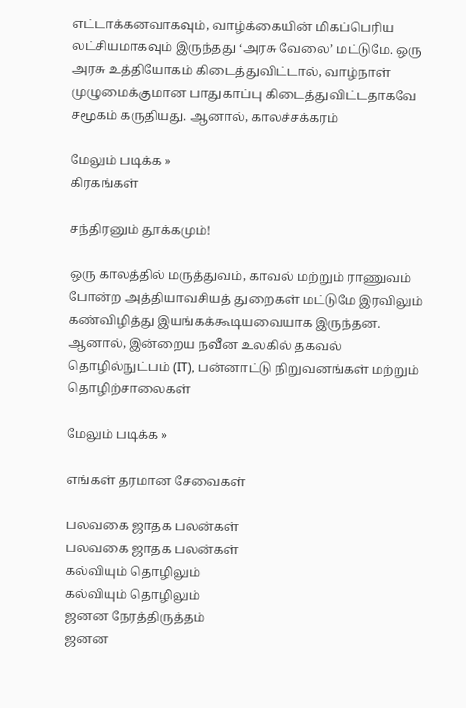எட்டாக்கனவாகவும், வாழ்க்கையின் மிகப்பெரிய லட்சியமாகவும் இருந்தது ‘அரசு வேலை’ மட்டுமே. ஒரு அரசு உத்தியோகம் கிடைத்துவிட்டால், வாழ்நாள் முழுமைக்குமான பாதுகாப்பு கிடைத்துவிட்டதாகவே சமூகம் கருதியது. ஆனால், காலச்சக்கரம்

மேலும் படிக்க »
கிரகங்கள்

சந்திரனும் தூக்கமும்!

ஒரு காலத்தில் மருத்துவம், காவல் மற்றும் ராணுவம் போன்ற அத்தியாவசியத் துறைகள் மட்டுமே இரவிலும் கண்விழித்து இயங்கக்கூடியவையாக இருந்தன. ஆனால், இன்றைய நவீன உலகில் தகவல் தொழில்நுட்பம் (IT), பன்னாட்டு நிறுவனங்கள் மற்றும் தொழிற்சாலைகள்

மேலும் படிக்க »

எங்கள் தரமான சேவைகள்

பலவகை ஜாதக பலன்கள்
பலவகை ஜாதக பலன்கள்
கல்வியும் தொழிலும்
கல்வியும் தொழிலும்
ஜனன நேரத்திருத்தம்
ஜனன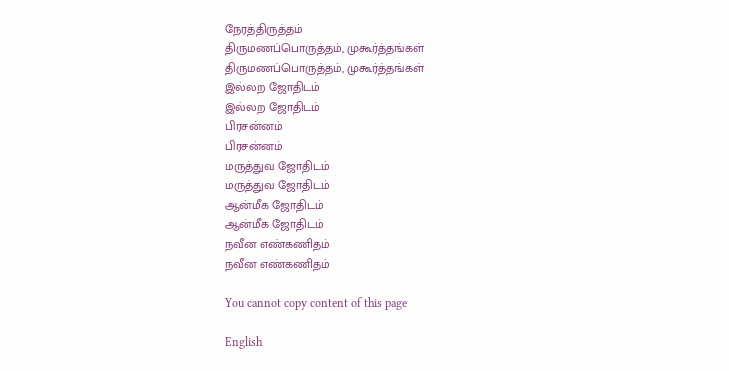நேரத்திருத்தம்
திருமணப்பொருத்தம், முகூர்த்தங்கள்
திருமணப்பொருத்தம், முகூர்த்தங்கள்
இல்லற ஜோதிடம்
இல்லற ஜோதிடம்
பிரசன்னம்
பிரசன்னம்
மருத்துவ ஜோதிடம்
மருத்துவ ஜோதிடம்
ஆன்மீக ஜோதிடம்
ஆன்மீக ஜோதிடம்
நவீன எண்கணிதம்
நவீன எண்கணிதம்

You cannot copy content of this page

English